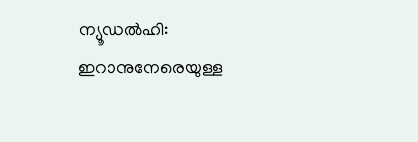ന്യൂഡൽഹി: ഇറാനുനേരെയുള്ള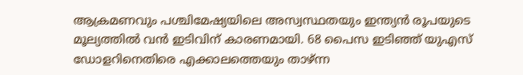ആക്രമണവും പശ്ചിമേഷ്യയിലെ അസ്വസ്ഥതയും ഇന്ത്യൻ രൂപയുടെ മൂല്യത്തിൽ വൻ ഇടിവിന് കാരണമായി. 68 പൈസ ഇടിഞ്ഞ് യുഎസ് ഡോളറിനെതിരെ എക്കാലത്തെയും താഴ്ന്ന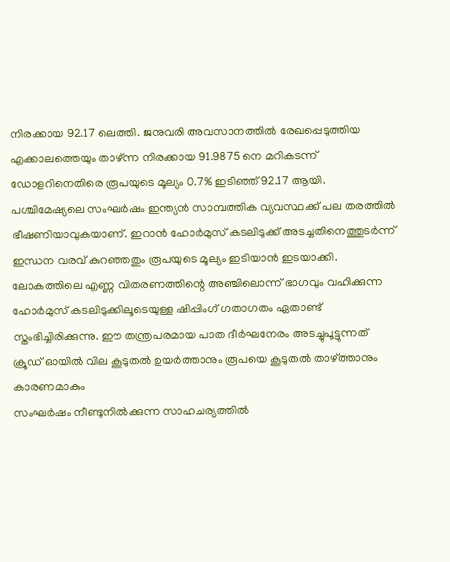നിരക്കായ 92.17 ലെത്തി. ജനുവരി അവസാനത്തിൽ രേഖപ്പെടുത്തിയ എക്കാലത്തെയും താഴ്ന്ന നിരക്കായ 91.9875 നെ മറികടന്ന് ഡോളറിനെതിരെ രൂപയുടെ മൂല്യം 0.7% ഇടിഞ്ഞ് 92.17 ആയി.
പശ്ചിമേഷ്യലെ സംഘർഷം ഇന്ത്യൻ സാമ്പത്തിക വ്യവസ്ഥക്ക് പല തരത്തിൽ ഭീഷണിയാവുകയാണ്. ഇറാൻ ഹോർമുസ് കടലിടുക്ക് അടച്ചതിനെത്തുടർന്ന് ഇന്ധന വരവ് കുറഞ്ഞതും രൂപയുടെ മൂല്യം ഇടിയാൻ ഇടയാക്കി.
ലോകത്തിലെ എണ്ണ വിതരണത്തിന്റെ അഞ്ചിലൊന്ന് ഭാഗവും വഹിക്കുന്ന ഹോർമുസ് കടലിടുക്കിലൂടെയുള്ള ഷിപ്പിംഗ് ഗതാഗതം ഏതാണ്ട് സ്തംഭിച്ചിരിക്കുന്നു. ഈ തന്ത്രപരമായ പാത ദീർഘനേരം അടച്ചുപൂട്ടുന്നത് ക്രൂഡ് ഓയിൽ വില കൂടുതൽ ഉയർത്താനും രൂപയെ കൂടുതൽ താഴ്ത്താനും കാരണമാകും
സംഘർഷം നീണ്ടുനിൽക്കുന്ന സാഹചര്യത്തിൽ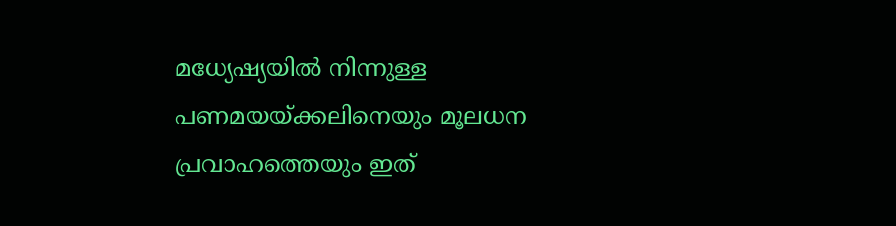മധ്യേഷ്യയിൽ നിന്നുള്ള പണമയയ്ക്കലിനെയും മൂലധന പ്രവാഹത്തെയും ഇത്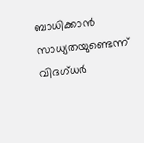ബാധിക്കാൻ സാധ്യതയുണ്ടെന്ന് വിദഗ്ധർ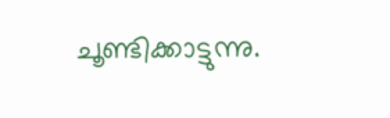ചൂണ്ടിക്കാട്ടുന്നു.